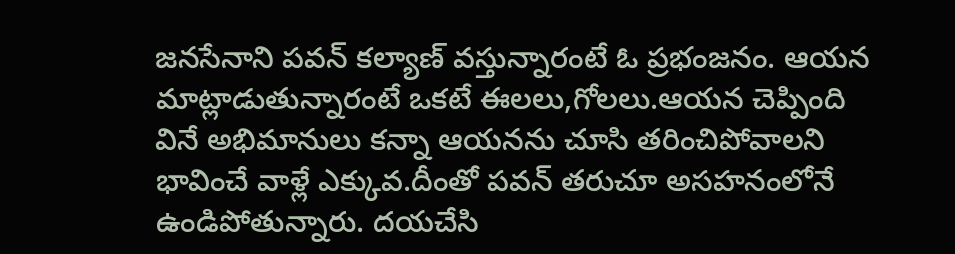జనసేనాని పవన్ కల్యాణ్ వస్తున్నారంటే ఓ ప్రభంజనం. ఆయన మాట్లాడుతున్నారంటే ఒకటే ఈలలు,గోలలు.ఆయన చెప్పింది వినే అభిమానులు కన్నా ఆయనను చూసి తరించిపోవాలని భావించే వాళ్లే ఎక్కువ.దీంతో పవన్ తరుచూ అసహనంలోనే ఉండిపోతున్నారు. దయచేసి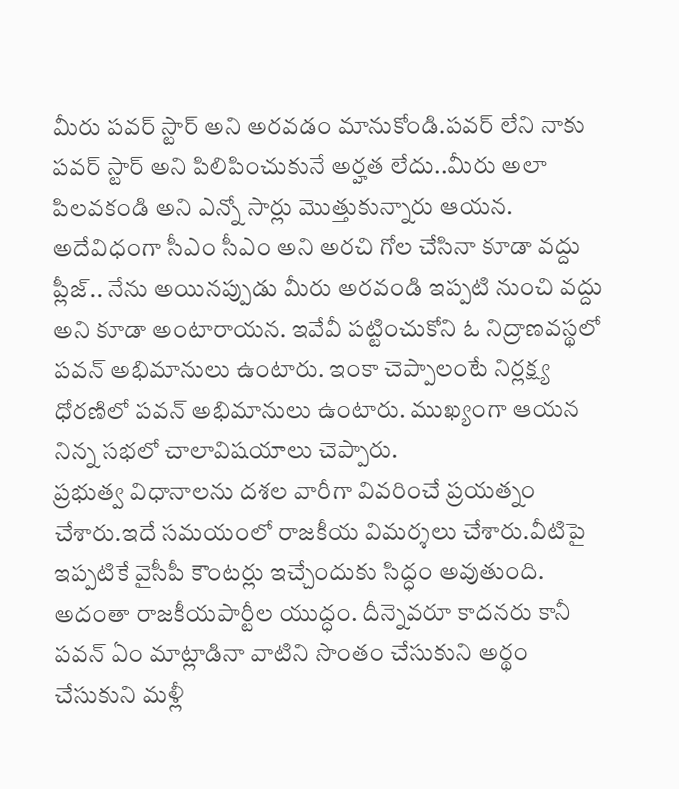మీరు పవర్ స్టార్ అని అరవడం మానుకోండి.పవర్ లేని నాకు పవర్ స్టార్ అని పిలిపించుకునే అర్హత లేదు..మీరు అలా పిలవకండి అని ఎన్నో సార్లు మొత్తుకున్నారు ఆయన.
అదేవిధంగా సీఎం సీఎం అని అరచి గోల చేసినా కూడా వద్దు ప్లీజ్.. నేను అయినప్పుడు మీరు అరవండి ఇప్పటి నుంచి వద్దు అని కూడా అంటారాయన. ఇవేవీ పట్టించుకోని ఓ నిద్రాణవస్థలో పవన్ అభిమానులు ఉంటారు. ఇంకా చెప్పాలంటే నిర్లక్ష్య ధోరణిలో పవన్ అభిమానులు ఉంటారు. ముఖ్యంగా ఆయన నిన్న సభలో చాలావిషయాలు చెప్పారు.
ప్రభుత్వ విధానాలను దశల వారీగా వివరించే ప్రయత్నం చేశారు.ఇదే సమయంలో రాజకీయ విమర్శలు చేశారు.వీటిపై ఇప్పటికే వైసీపీ కౌంటర్లు ఇచ్చేందుకు సిద్ధం అవుతుంది. అదంతా రాజకీయపార్టీల యుద్ధం. దీన్నెవరూ కాదనరు కానీ పవన్ ఏం మాట్లాడినా వాటిని సొంతం చేసుకుని అర్థం చేసుకుని మళ్లీ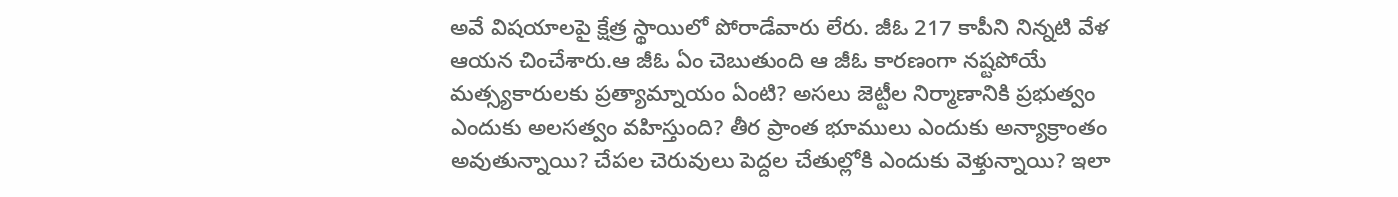అవే విషయాలపై క్షేత్ర స్థాయిలో పోరాడేవారు లేరు. జీఓ 217 కాపీని నిన్నటి వేళ ఆయన చించేశారు.ఆ జీఓ ఏం చెబుతుంది ఆ జీఓ కారణంగా నష్టపోయే మత్స్యకారులకు ప్రత్యామ్నాయం ఏంటి? అసలు జెట్టీల నిర్మాణానికి ప్రభుత్వం ఎందుకు అలసత్వం వహిస్తుంది? తీర ప్రాంత భూములు ఎందుకు అన్యాక్రాంతం అవుతున్నాయి? చేపల చెరువులు పెద్దల చేతుల్లోకి ఎందుకు వెళ్తున్నాయి? ఇలా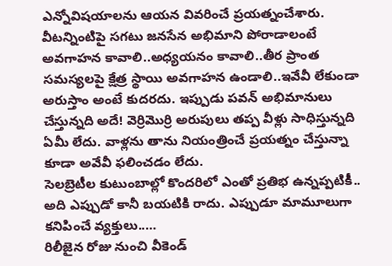ఎన్నోవిషయాలను ఆయన వివరించే ప్రయత్నంచేశారు.
వీటన్నింటిపై సగటు జనసేన అభిమాని పోరాడాలంటే అవగాహన కావాలి..అధ్యయనం కావాలి..తీర ప్రాంత సమస్యలపై క్షేత్ర స్థాయి అవగాహన ఉండాలి..ఇవేవీ లేకుండా అరుస్తాం అంటే కుదరదు. ఇప్పుడు పవన్ అభిమానులు చేస్తున్నది అదే! వెర్రిమొర్రి అరుపులు తప్ప వీళ్లు సాధిస్తున్నది ఏమీ లేదు. వాళ్లను తాను నియంత్రించే ప్రయత్నం చేస్తున్నా కూడా అవేవీ ఫలించడం లేదు.
సెలబ్రెటీల కుటుంబాల్లో కొందరిలో ఎంతో ప్రతిభ ఉన్నప్పటికీ.. అది ఎప్పుడో కానీ బయటికి రాదు. ఎప్పుడూ మామూలుగా కనిపించే వ్యక్తులు..…
రిలీజైన రోజు నుంచి వీకెండ్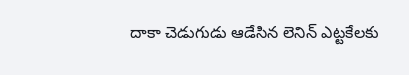దాకా చెడుగుడు ఆడేసిన లెనిన్ ఎట్టకేలకు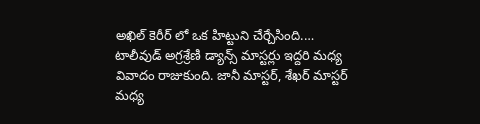అఖిల్ కెరీర్ లో ఒక హిట్టుని చేర్చేసింది.…
టాలీవుడ్ అగ్రశ్రేణి డ్యాన్స్ మాస్టర్లు ఇద్దరి మధ్య వివాదం రాజుకుంది. జానీ మాస్టర్, శేఖర్ మాస్టర్ మధ్య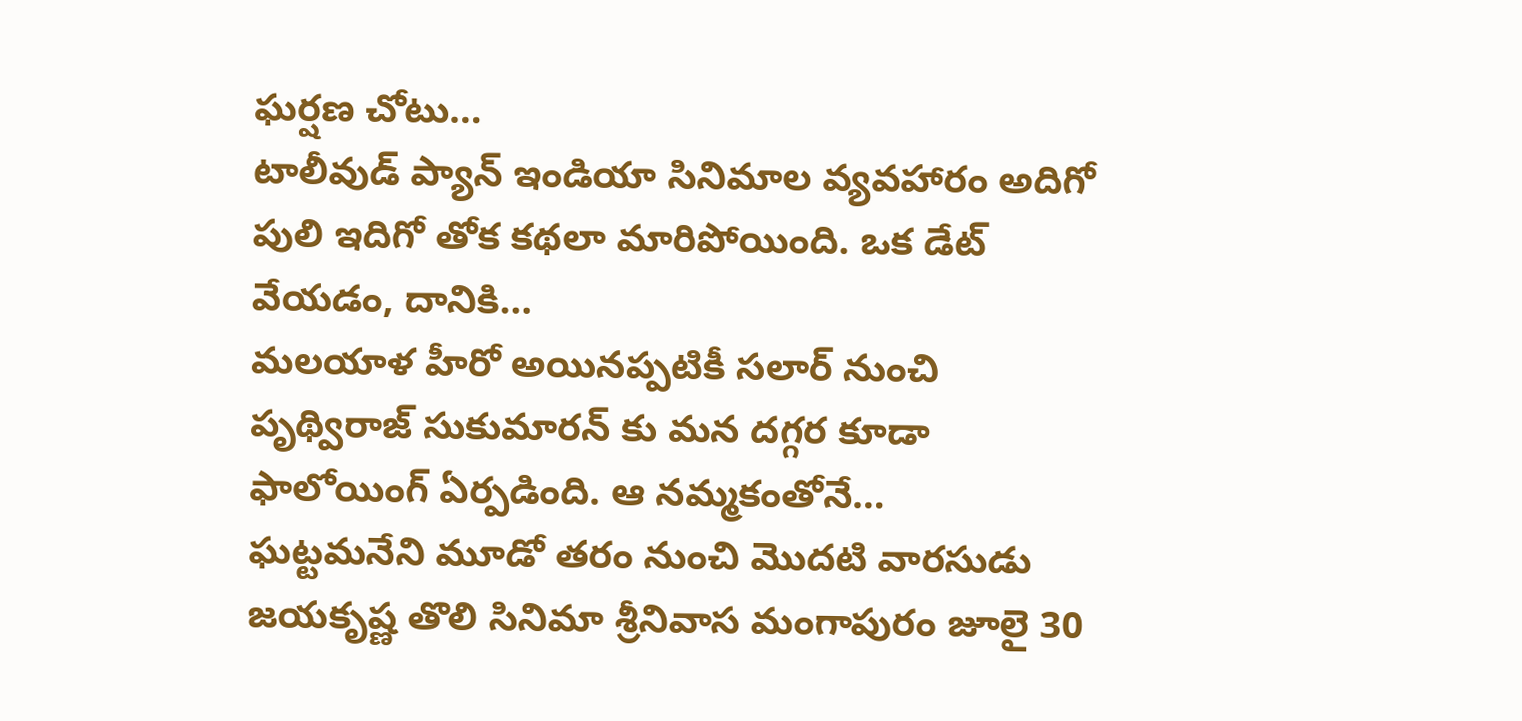ఘర్షణ చోటు…
టాలీవుడ్ ప్యాన్ ఇండియా సినిమాల వ్యవహారం అదిగో పులి ఇదిగో తోక కథలా మారిపోయింది. ఒక డేట్ వేయడం, దానికి…
మలయాళ హీరో అయినప్పటికీ సలార్ నుంచి పృథ్విరాజ్ సుకుమారన్ కు మన దగ్గర కూడా ఫాలోయింగ్ ఏర్పడింది. ఆ నమ్మకంతోనే…
ఘట్టమనేని మూడో తరం నుంచి మొదటి వారసుడు జయకృష్ణ తొలి సినిమా శ్రీనివాస మంగాపురం జూలై 30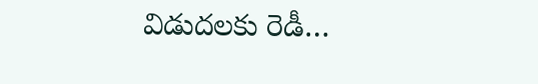విడుదలకు రెడీ…